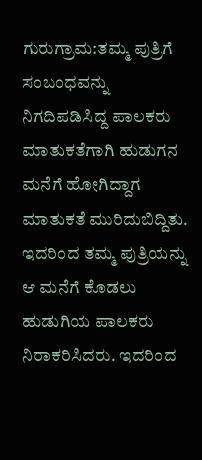ಗುರುಗ್ರಾಮ:ತಮ್ಮ ಪುತ್ರಿಗೆ ಸಂಬಂಧವನ್ನು ನಿಗದಿಪಡಿಸಿದ್ದ ಪಾಲಕರು ಮಾತುಕತೆಗಾಗಿ ಹುಡುಗನ ಮನೆಗೆ ಹೋಗಿದ್ದಾಗ ಮಾತುಕತೆ ಮುರಿದುಬಿದ್ದಿತು. ಇದರಿಂದ ತಮ್ಮ ಪುತ್ರಿಯನ್ನು ಆ ಮನೆಗೆ ಕೊಡಲು ಹುಡುಗಿಯ ಪಾಲಕರು ನಿರಾಕರಿಸಿದರು. ಇದರಿಂದ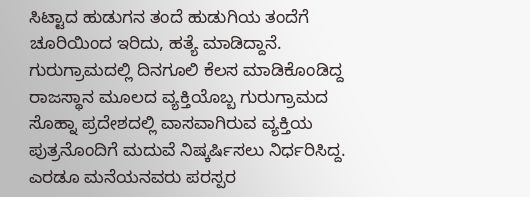ಸಿಟ್ಟಾದ ಹುಡುಗನ ತಂದೆ ಹುಡುಗಿಯ ತಂದೆಗೆ ಚೂರಿಯಿಂದ ಇರಿದು, ಹತ್ಯೆ ಮಾಡಿದ್ದಾನೆ.
ಗುರುಗ್ರಾಮದಲ್ಲಿ ದಿನಗೂಲಿ ಕೆಲಸ ಮಾಡಿಕೊಂಡಿದ್ದ ರಾಜಸ್ಥಾನ ಮೂಲದ ವ್ಯಕ್ತಿಯೊಬ್ಬ ಗುರುಗ್ರಾಮದ ಸೊಹ್ನಾ ಪ್ರದೇಶದಲ್ಲಿ ವಾಸವಾಗಿರುವ ವ್ಯಕ್ತಿಯ ಪುತ್ರನೊಂದಿಗೆ ಮದುವೆ ನಿಷ್ಕರ್ಷಿಸಲು ನಿರ್ಧರಿಸಿದ್ದ. ಎರಡೂ ಮನೆಯನವರು ಪರಸ್ಪರ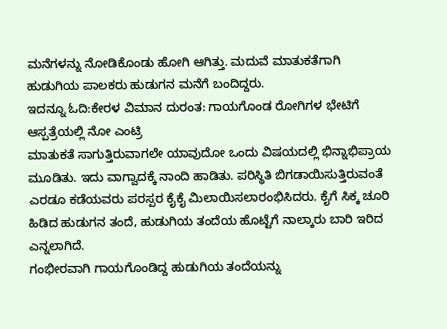ಮನೆಗಳನ್ನು ನೋಡಿಕೊಂಡು ಹೋಗಿ ಆಗಿತ್ತು. ಮದುವೆ ಮಾತುಕತೆಗಾಗಿ ಹುಡುಗಿಯ ಪಾಲಕರು ಹುಡುಗನ ಮನೆಗೆ ಬಂದಿದ್ದರು.
ಇದನ್ನೂ ಓದಿ:ಕೇರಳ ವಿಮಾನ ದುರಂತ: ಗಾಯಗೊಂಡ ರೋಗಿಗಳ ಭೇಟಿಗೆ ಆಸ್ಪತ್ರೆಯಲ್ಲಿ ನೋ ಎಂಟ್ರಿ
ಮಾತುಕತೆ ಸಾಗುತ್ತಿರುವಾಗಲೇ ಯಾವುದೋ ಒಂದು ವಿಷಯದಲ್ಲಿ ಭಿನ್ನಾಭಿಪ್ರಾಯ ಮೂಡಿತು. ಇದು ವಾಗ್ವಾದಕ್ಕೆ ನಾಂದಿ ಹಾಡಿತು. ಪರಿಸ್ಥಿತಿ ಬಿಗಡಾಯಿಸುತ್ತಿರುವಂತೆ ಎರಡೂ ಕಡೆಯವರು ಪರಸ್ಪರ ಕೈಕೈ ಮಿಲಾಯಿಸಲಾರಂಭಿಸಿದರು. ಕೈಗೆ ಸಿಕ್ಕ ಚೂರಿ ಹಿಡಿದ ಹುಡುಗನ ತಂದೆ, ಹುಡುಗಿಯ ತಂದೆಯ ಹೊಟ್ಟೆಗೆ ನಾಲ್ಕಾರು ಬಾರಿ ಇರಿದ ಎನ್ನಲಾಗಿದೆ.
ಗಂಭೀರವಾಗಿ ಗಾಯಗೊಂಡಿದ್ದ ಹುಡುಗಿಯ ತಂದೆಯನ್ನು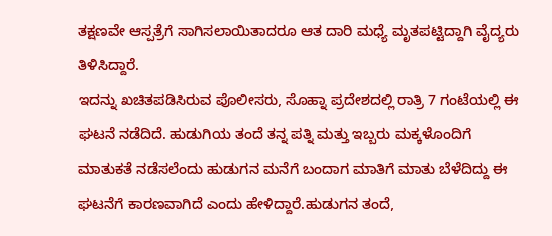ತಕ್ಷಣವೇ ಆಸ್ಪತ್ರೆಗೆ ಸಾಗಿಸಲಾಯಿತಾದರೂ ಆತ ದಾರಿ ಮಧ್ಯೆ ಮೃತಪಟ್ಟಿದ್ದಾಗಿ ವೈದ್ಯರು ತಿಳಿಸಿದ್ದಾರೆ.
ಇದನ್ನು ಖಚಿತಪಡಿಸಿರುವ ಪೊಲೀಸರು, ಸೊಹ್ನಾ ಪ್ರದೇಶದಲ್ಲಿ ರಾತ್ರಿ 7 ಗಂಟೆಯಲ್ಲಿ ಈ ಘಟನೆ ನಡೆದಿದೆ. ಹುಡುಗಿಯ ತಂದೆ ತನ್ನ ಪತ್ನಿ ಮತ್ತು ಇಬ್ಬರು ಮಕ್ಕಳೊಂದಿಗೆ ಮಾತುಕತೆ ನಡೆಸಲೆಂದು ಹುಡುಗನ ಮನೆಗೆ ಬಂದಾಗ ಮಾತಿಗೆ ಮಾತು ಬೆಳೆದಿದ್ದು ಈ ಘಟನೆಗೆ ಕಾರಣವಾಗಿದೆ ಎಂದು ಹೇಳಿದ್ದಾರೆ.ಹುಡುಗನ ತಂದೆ,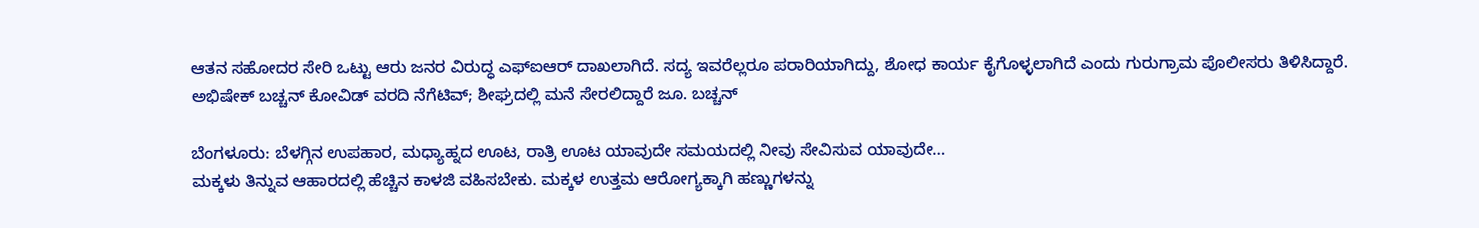ಆತನ ಸಹೋದರ ಸೇರಿ ಒಟ್ಟು ಆರು ಜನರ ವಿರುದ್ಧ ಎಫ್ಐಆರ್ ದಾಖಲಾಗಿದೆ. ಸದ್ಯ ಇವರೆಲ್ಲರೂ ಪರಾರಿಯಾಗಿದ್ದು, ಶೋಧ ಕಾರ್ಯ ಕೈಗೊಳ್ಳಲಾಗಿದೆ ಎಂದು ಗುರುಗ್ರಾಮ ಪೊಲೀಸರು ತಿಳಿಸಿದ್ದಾರೆ.
ಅಭಿಷೇಕ್ ಬಚ್ಚನ್ ಕೋವಿಡ್ ವರದಿ ನೆಗೆಟಿವ್; ಶೀಘ್ರದಲ್ಲಿ ಮನೆ ಸೇರಲಿದ್ದಾರೆ ಜೂ. ಬಚ್ಚನ್

ಬೆಂಗಳೂರು: ಬೆಳಗ್ಗಿನ ಉಪಹಾರ, ಮಧ್ಯಾಹ್ನದ ಊಟ, ರಾತ್ರಿ ಊಟ ಯಾವುದೇ ಸಮಯದಲ್ಲಿ ನೀವು ಸೇವಿಸುವ ಯಾವುದೇ…
ಮಕ್ಕಳು ತಿನ್ನುವ ಆಹಾರದಲ್ಲಿ ಹೆಚ್ಚಿನ ಕಾಳಜಿ ವಹಿಸಬೇಕು. ಮಕ್ಕಳ ಉತ್ತಮ ಆರೋಗ್ಯಕ್ಕಾಗಿ ಹಣ್ಣುಗಳನ್ನು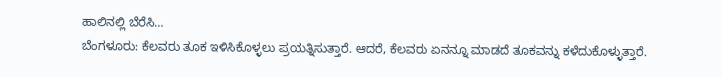ಹಾಲಿನಲ್ಲಿ ಬೆರೆಸಿ…
ಬೆಂಗಳೂರು: ಕೆಲವರು ತೂಕ ಇಳಿಸಿಕೊಳ್ಳಲು ಪ್ರಯತ್ನಿಸುತ್ತಾರೆ. ಆದರೆ, ಕೆಲವರು ಏನನ್ನೂ ಮಾಡದೆ ತೂಕವನ್ನು ಕಳೆದುಕೊಳ್ಳುತ್ತಾರೆ.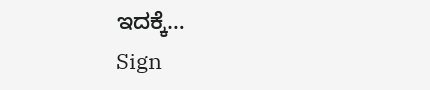ಇದಕ್ಕೆ…
Sign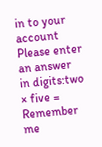in to your account
Please enter an answer in digits:two × five =
Remember me